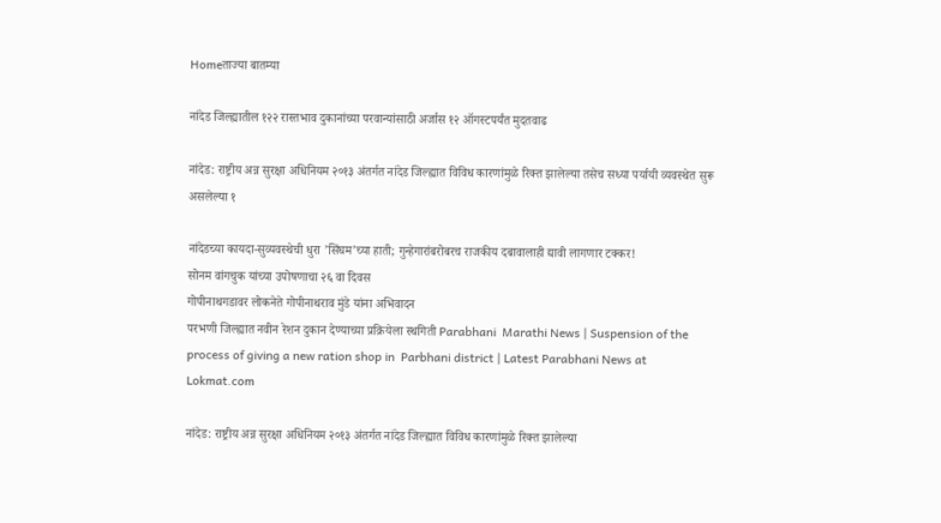Homeताज्या बातम्या

नांदेड जिल्ह्यातील १२२ रास्तभाव दुकानांच्या परवान्यांसाठी अर्जास १२ ऑगस्टपर्यंत मुदतवाढ

नांदेड: राष्ट्रीय अन्न सुरक्षा अधिनियम २०१३ अंतर्गत नांदेड जिल्ह्यात विविध कारणांमुळे रिक्त झालेल्या तसेच सध्या पर्यायी व्यवस्थेत सुरू असलेल्या १

नांदेडच्या कायदा-सुव्यवस्थेची धुरा ’सिंघम’च्या हाती; गुन्हेगारांबरोबरच राजकीय दबावालाही द्यावी लागणार टक्कर!
सोनम वांगचुक यांच्या उपोषणाचा २६ वा दिवस
गोपीनाथगडावर लोकनेते गोपीनाथराव मुंडे यांना अभिवादन
परभणी जिल्ह्यात नवीन रेशन दुकान देण्याच्या प्रक्रियेला स्थगिती Parabhani  Marathi News | Suspension of the process of giving a new ration shop in  Parbhani district | Latest Parabhani News at Lokmat.com

नांदेड: राष्ट्रीय अन्न सुरक्षा अधिनियम २०१३ अंतर्गत नांदेड जिल्ह्यात विविध कारणांमुळे रिक्त झालेल्या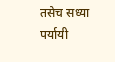तसेच सध्या पर्यायी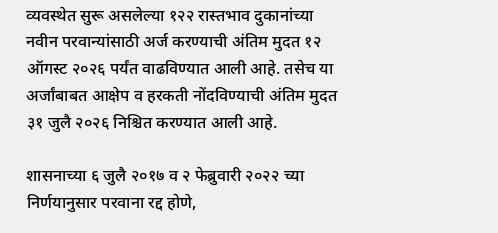व्यवस्थेत सुरू असलेल्या १२२ रास्तभाव दुकानांच्या नवीन परवान्यांसाठी अर्ज करण्याची अंतिम मुदत १२ ऑगस्ट २०२६ पर्यंत वाढविण्यात आली आहे. तसेच या अर्जांबाबत आक्षेप व हरकती नोंदविण्याची अंतिम मुदत ३१ जुलै २०२६ निश्चित करण्यात आली आहे.

शासनाच्या ६ जुलै २०१७ व २ फेब्रुवारी २०२२ च्या निर्णयानुसार परवाना रद्द होणे,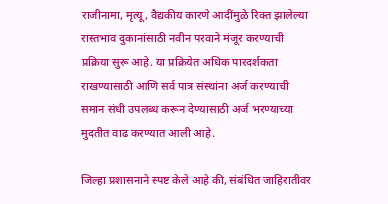राजीनामा, मृत्यू, वैद्यकीय कारणे आदींमुळे रिक्त झालेल्या रास्तभाव दुकानांसाठी नवीन परवाने मंजूर करण्याची प्रक्रिया सुरू आहे. या प्रक्रियेत अधिक पारदर्शकता राखण्यासाठी आणि सर्व पात्र संस्थांना अर्ज करण्याची समान संधी उपलब्ध करून देण्यासाठी अर्ज भरण्याच्या मुदतीत वाढ करण्यात आली आहे.

जिल्हा प्रशासनाने स्पष्ट केले आहे की, संबंधित जाहिरातीवर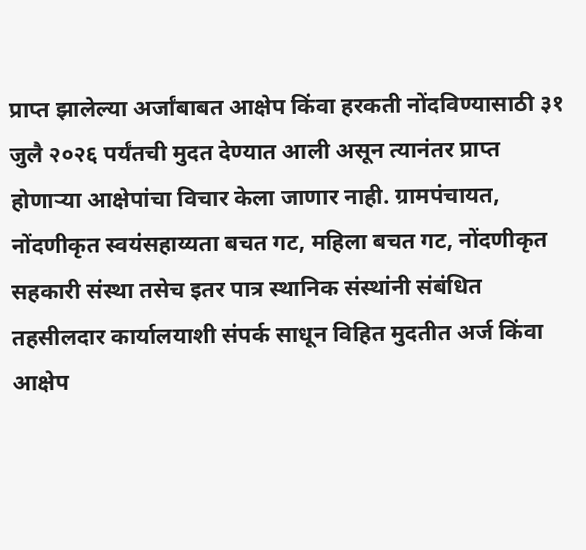प्राप्त झालेल्या अर्जांबाबत आक्षेप किंवा हरकती नोंदविण्यासाठी ३१ जुलै २०२६ पर्यंतची मुदत देण्यात आली असून त्यानंतर प्राप्त होणार्‍या आक्षेपांचा विचार केला जाणार नाही. ग्रामपंचायत, नोंदणीकृत स्वयंसहाय्यता बचत गट, महिला बचत गट, नोंदणीकृत सहकारी संस्था तसेच इतर पात्र स्थानिक संस्थांनी संबंधित तहसीलदार कार्यालयाशी संपर्क साधून विहित मुदतीत अर्ज किंवा आक्षेप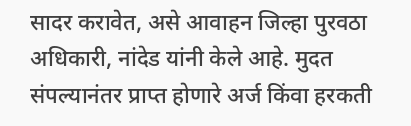सादर करावेत, असे आवाहन जिल्हा पुरवठा अधिकारी, नांदेड यांनी केले आहे. मुदत संपल्यानंतर प्राप्त होणारे अर्ज किंवा हरकती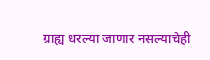ग्राह्य धरल्या जाणार नसल्याचेही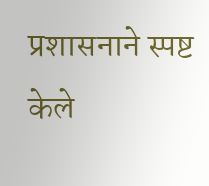प्रशासनाने स्पष्ट केले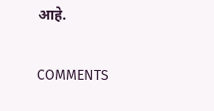आहे.

COMMENTS